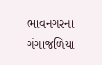ભાવનગરના ગંગાજળિયા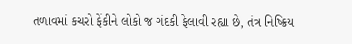તળાવમાં કચરો ફેંકીને લોકો જ ગંદકી ફેલાવી રહ્યા છે, તંત્ર નિષ્ક્રિય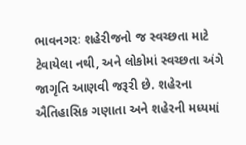ભાવનગરઃ શહેરીજનો જ સ્વચ્છતા માટે ટેવાયેલા નથી, અને લોકોમાં સ્વચ્છતા અંગે જાગૃતિ આણવી જરૂરી છે. શહેરના ઐતિહાસિક ગણાતા અને શહેરની મધ્યમાં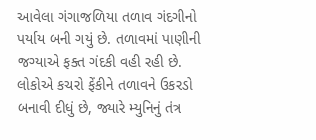આવેલા ગંગાજળિયા તળાવ ગંદગીનો પર્યાય બની ગયું છે. તળાવમાં પાણીની જગ્યાએ ફક્ત ગંદકી વહી રહી છે. લોકોએ કચરો ફેંકીને તળાવને ઉકરડો બનાવી દીધું છે, જ્યારે મ્યુનિનું તંત્ર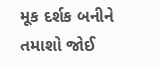મૂક દર્શક બનીને તમાશો જોઈ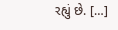રહ્યું છે. […]